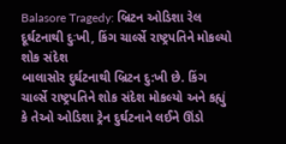Balasore Tragedy: બ્રિટન ઓડિશા રેલ દૂર્ઘટનાથી દુઃખી, કિંગ ચાર્લ્સે રાષ્ટ્રપતિને મોકલ્યો શોક સંદેશ
બાલાસોર દુર્ઘટનાથી બ્રિટન દુ:ખી છે. કિંગ ચાર્લ્સે રાષ્ટ્રપતિને શોક સંદેશ મોકલ્યો અને કહ્યું કે તેઓ ઓડિશા ટ્રેન દુર્ઘટનાને લઈને ઊંડો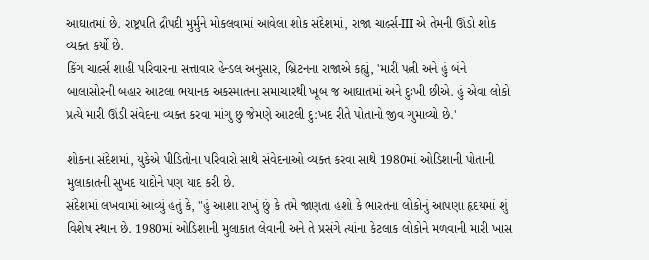આઘાતમાં છે. રાષ્ટ્રપતિ દ્રૌપદી મુર્મુને મોકલવામાં આવેલા શોક સંદેશમાં, રાજા ચાર્લ્સ-III એ તેમની ઊંડો શોક વ્યક્ત કર્યો છે.
કિંગ ચાર્લ્સ શાહી પરિવારના સત્તાવાર હેન્ડલ અનુસાર, બ્રિટનના રાજાએ કહ્યું, 'મારી પત્ની અને હું બંને બાલાસોરની બહાર આટલા ભયાનક અકસ્માતના સમાચારથી ખૂબ જ આઘાતમાં અને દુઃખી છીએ. હું એવા લોકો પ્રત્યે મારી ઊંડી સંવેદના વ્યક્ત કરવા માંગુ છુ જેમણે આટલી દુ:ખદ રીતે પોતાનો જીવ ગુમાવ્યો છે.'

શોકના સંદેશમાં, યુકેએ પીડિતોના પરિવારો સાથે સંવેદનાઓ વ્યક્ત કરવા સાથે 1980માં ઓડિશાની પોતાની મુલાકાતની સુખદ યાદોને પણ યાદ કરી છે.
સંદેશમાં લખવામાં આવ્યું હતું કે, "હું આશા રાખું છું કે તમે જાણતા હશો કે ભારતના લોકોનું આપણા હૃદયમાં શું વિશેષ સ્થાન છે. 1980માં ઓડિશાની મુલાકાત લેવાની અને તે પ્રસંગે ત્યાંના કેટલાક લોકોને મળવાની મારી ખાસ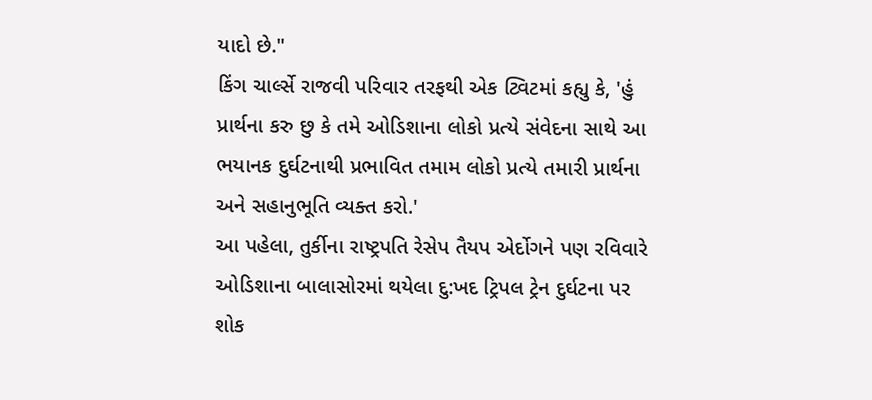યાદો છે."
કિંગ ચાર્લ્સે રાજવી પરિવાર તરફથી એક ટ્વિટમાં કહ્યુ કે, 'હું પ્રાર્થના કરુ છુ કે તમે ઓડિશાના લોકો પ્રત્યે સંવેદના સાથે આ ભયાનક દુર્ઘટનાથી પ્રભાવિત તમામ લોકો પ્રત્યે તમારી પ્રાર્થના અને સહાનુભૂતિ વ્યક્ત કરો.'
આ પહેલા, તુર્કીના રાષ્ટ્રપતિ રેસેપ તૈયપ એર્દોગને પણ રવિવારે ઓડિશાના બાલાસોરમાં થયેલા દુ:ખદ ટ્રિપલ ટ્રેન દુર્ઘટના પર શોક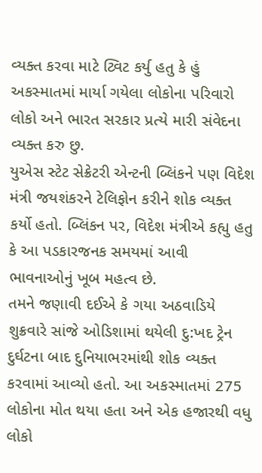વ્યક્ત કરવા માટે ટ્વિટ કર્યુ હતુ કે હું અકસ્માતમાં માર્યા ગયેલા લોકોના પરિવારો લોકો અને ભારત સરકાર પ્રત્યે મારી સંવેદના વ્યક્ત કરુ છુ.
યુએસ સ્ટેટ સેક્રેટરી એન્ટની બ્લિંકને પણ વિદેશ મંત્રી જયશંકરને ટેલિફોન કરીને શોક વ્યક્ત કર્યો હતો. બ્લિંકન પર, વિદેશ મંત્રીએ કહ્યુ હતુ કે આ પડકારજનક સમયમાં આવી ભાવનાઓનું ખૂબ મહત્વ છે.
તમને જણાવી દઈએ કે ગયા અઠવાડિયે શુક્રવારે સાંજે ઓડિશામાં થયેલી દુ:ખદ ટ્રેન દુર્ઘટના બાદ દુનિયાભરમાંથી શોક વ્યક્ત કરવામાં આવ્યો હતો. આ અકસ્માતમાં 275 લોકોના મોત થયા હતા અને એક હજારથી વધુ લોકો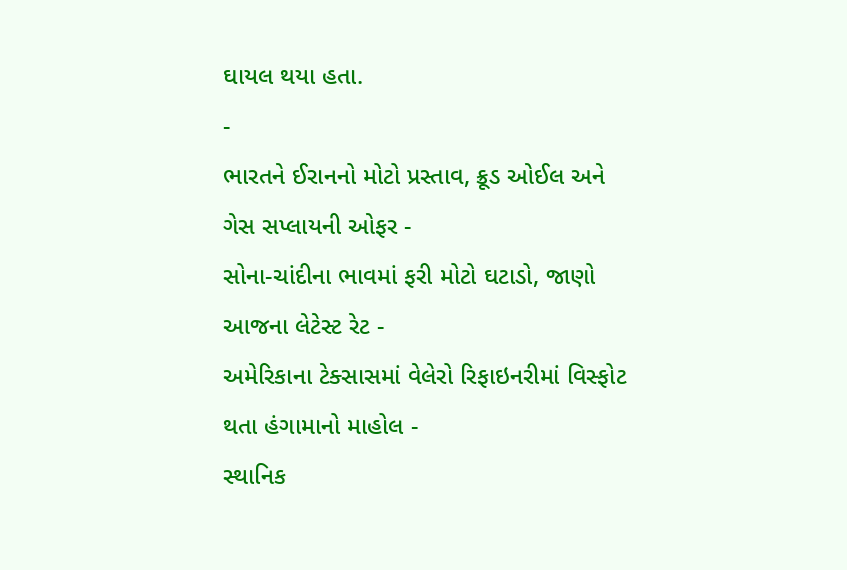ઘાયલ થયા હતા.
-
ભારતને ઈરાનનો મોટો પ્રસ્તાવ, ક્રૂડ ઓઈલ અને ગેસ સપ્લાયની ઓફર -
સોના-ચાંદીના ભાવમાં ફરી મોટો ઘટાડો, જાણો આજના લેટેસ્ટ રેટ -
અમેરિકાના ટેક્સાસમાં વેલેરો રિફાઇનરીમાં વિસ્ફોટ થતા હંગામાનો માહોલ -
સ્થાનિક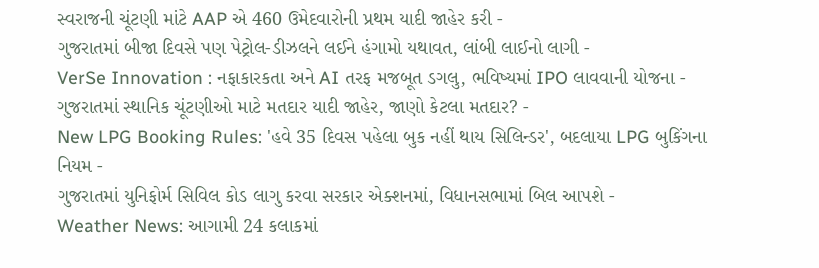સ્વરાજની ચૂંટણી માંટે AAP એ 460 ઉમેદવારોની પ્રથમ યાદી જાહેર કરી -
ગુજરાતમાં બીજા દિવસે પણ પેટ્રોલ-ડીઝલને લઈને હંગામો યથાવત, લાંબી લાઈનો લાગી -
VerSe Innovation : નફાકારકતા અને AI તરફ મજબૂત ડગલુ, ભવિષ્યમાં IPO લાવવાની યોજના -
ગુજરાતમાં સ્થાનિક ચૂંટણીઓ માટે મતદાર યાદી જાહેર, જાણો કેટલા મતદાર? -
New LPG Booking Rules: 'હવે 35 દિવસ પહેલા બુક નહીં થાય સિલિન્ડર', બદલાયા LPG બુકિંગના નિયમ -
ગુજરાતમાં યુનિફોર્મ સિવિલ કોડ લાગુ કરવા સરકાર એક્શનમાં, વિધાનસભામાં બિલ આપશે -
Weather News: આગામી 24 કલાકમાં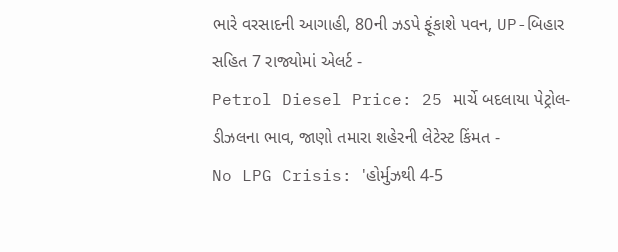ભારે વરસાદની આગાહી, 80ની ઝડપે ફૂંકાશે પવન, UP-બિહાર સહિત 7 રાજ્યોમાં એલર્ટ -
Petrol Diesel Price: 25 માર્ચે બદલાયા પેટ્રોલ-ડીઝલના ભાવ, જાણો તમારા શહેરની લેટેસ્ટ કિંમત -
No LPG Crisis: 'હોર્મુઝથી 4-5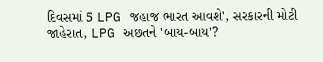દિવસમાં 5 LPG જહાજ ભારત આવશે', સરકારની મોટી જાહેરાત, LPG અછતને 'બાય-બાય'?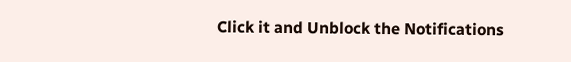Click it and Unblock the Notifications